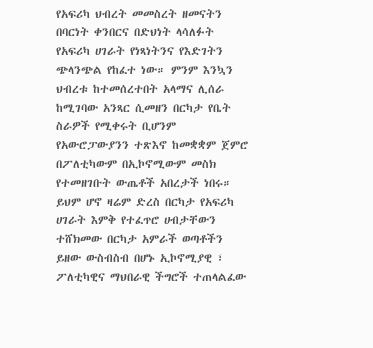የአፍሪካ ህብረት መመስረት ዘመናትን በባርነት ቀንበርና በድህነት ላሳለፉት የአፍሪካ ሀገራት የነጻነትንና የእድገትን ጭላንጭል የከፈተ ነው። ምንም እንኳን ህብረቱ ከተመሰረተበት አላማና ሊሰራ ከሚገባው አንጻር ሲመዘን በርካታ የቤት ስራዎች የሚቀሩት ቢሆንም የአውሮፓውያንን ተጽእኖ ከመቋቋም ጀምሮ በፖለቲካውም በኢኮኖሚውም መስክ የተመዘገቡት ውጤቶች አበረታች ነበሩ።
ይህም ሆኖ ዛሬም ድረስ በርካታ የአፍሪካ ሀገራት እምቅ የተፈጥሮ ሀብታቸውን ተሸክመው በርካታ አምራች ወጣቶችን ይዘው ውስብስብ በሆኑ ኢኮኖሚያዊ ፣ ፖለቲካዊና ማህበራዊ ችግሮች ተጠላልፈው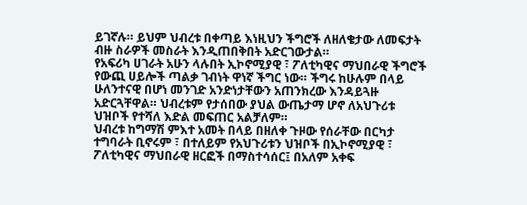ይገኛሉ። ይህም ህብረቱ በቀጣይ እነዚህን ችግሮች ለዘለቄታው ለመፍታት ብዙ ስራዎች መስራት እንዲጠበቅበት አድርገውታል።
የአፍሪካ ሀገራት አሁን ላሉበት ኢኮኖሚያዊ ፣ ፖለቲካዊና ማህበራዊ ችግሮች የውጪ ሀይሎች ጣልቃ ገብነት ዋነኛ ችግር ነው። ችግሩ ከሁሉም በላይ ሁለንተናዊ በሆነ መንገድ አንድነታቸውን አጠንክረው እንዳይጓዙ አድርጓቸዋል። ህብረቱም የታሰበው ያህል ውጤታማ ሆኖ ለአህጉሪቱ ህዝቦች የተሻለ እድል መፍጠር አልቻለም።
ህብረቱ ከግማሽ ምእተ አመት በላይ በዘለቀ ጉዞው የሰራቸው በርካታ ተግባራት ቢኖሩም ፣ በተለይም የአህጉሪቱን ህዝቦች በኢኮኖሚያዊ ፣ ፖለቲካዊና ማህበራዊ ዘርፎች በማስተሳሰር፤ በአለም አቀፍ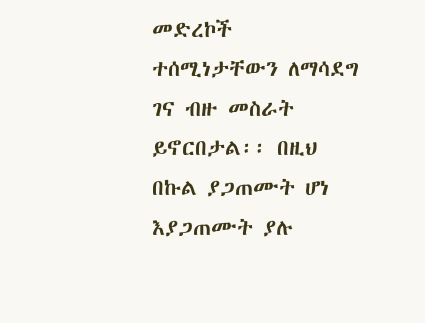መድረኮች ተሰሚነታቸውን ለማሳደግ ገና ብዙ መስራት ይኖርበታል፡፡ በዚህ በኩል ያጋጠሙት ሆነ እያጋጠሙት ያሉ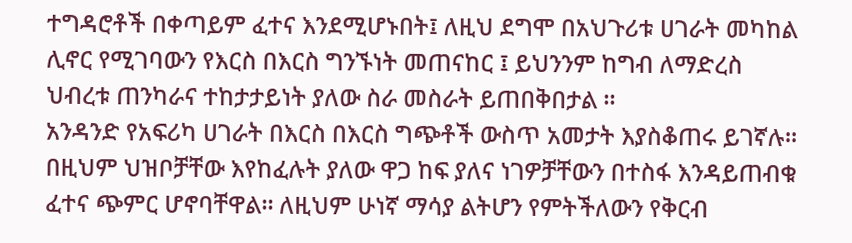ተግዳሮቶች በቀጣይም ፈተና እንደሚሆኑበት፤ ለዚህ ደግሞ በአህጉሪቱ ሀገራት መካከል ሊኖር የሚገባውን የእርስ በእርስ ግንኙነት መጠናከር ፤ ይህንንም ከግብ ለማድረስ ህብረቱ ጠንካራና ተከታታይነት ያለው ስራ መስራት ይጠበቅበታል ።
አንዳንድ የአፍሪካ ሀገራት በእርስ በእርስ ግጭቶች ውስጥ አመታት እያስቆጠሩ ይገኛሉ። በዚህም ህዝቦቻቸው እየከፈሉት ያለው ዋጋ ከፍ ያለና ነገዎቻቸውን በተስፋ እንዳይጠብቁ ፈተና ጭምር ሆኖባቸዋል። ለዚህም ሁነኛ ማሳያ ልትሆን የምትችለውን የቅርብ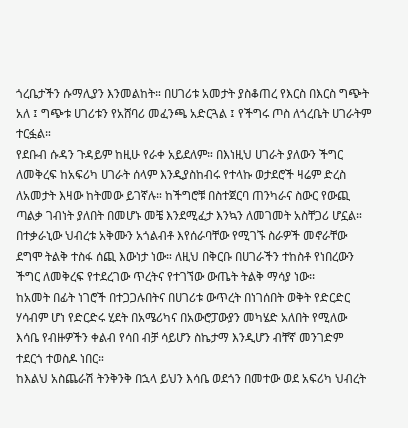ጎረቤታችን ሱማሊያን እንመልከት። በሀገሪቱ አመታት ያስቆጠረ የእርስ በእርስ ግጭት አለ ፤ ግጭቱ ሀገሪቱን የአሸባሪ መፈንጫ አድርጓል ፤ የችግሩ ጦስ ለጎረቤት ሀገራትም ተርፏል።
የደቡብ ሱዳን ጉዳይም ከዚሁ የራቀ አይደለም። በእነዚህ ሀገራት ያለውን ችግር ለመቅረፍ ከአፍሪካ ሀገራት ሰላም እንዲያስከብሩ የተላኩ ወታደሮች ዛሬም ድረስ ለአመታት እዛው ከትመው ይገኛሉ። ከችግሮቹ በስተጀርባ ጠንካራና ስውር የውጪ ጣልቃ ገብነት ያለበት በመሆኑ መቼ እንደሚፈታ እንኳን ለመገመት አስቸጋሪ ሆኗል።
በተቃራኒው ህብረቱ አቅሙን አጎልብቶ እየሰራባቸው የሚገኙ ስራዎች መኖራቸው ደግሞ ትልቅ ተስፋ ሰጪ እውነታ ነው። ለዚህ በቅርቡ በሀገራችን ተከስቶ የነበረውን ችግር ለመቅረፍ የተደረገው ጥረትና የተገኘው ውጤት ትልቅ ማሳያ ነው፡፡
ከአመት በፊት ነገሮች በተጋጋሉበትና በሀገሪቱ ውጥረት በነገሰበት ወቅት የድርድር ሃሳብም ሆነ የድርድሩ ሂደት በአሜሪካና በአውሮፓውያን መካሄድ አለበት የሚለው እሳቤ የብዙዎችን ቀልብ የሳበ ብቻ ሳይሆን ስኬታማ እንዲሆን ብቸኛ መንገድም ተደርጎ ተወስዶ ነበር።
ከእልህ አስጨራሽ ትንቅንቅ በኋላ ይህን እሳቤ ወደጎን በመተው ወደ አፍሪካ ህብረት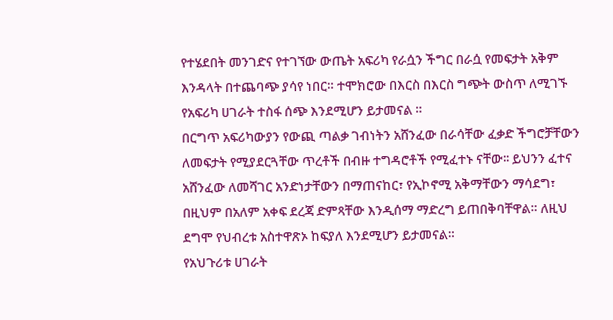የተሄደበት መንገድና የተገኘው ውጤት አፍሪካ የራሷን ችግር በራሷ የመፍታት አቅም እንዳላት በተጨባጭ ያሳየ ነበር። ተሞክሮው በእርስ በእርስ ግጭት ውስጥ ለሚገኙ የአፍሪካ ሀገራት ተስፋ ሰጭ እንደሚሆን ይታመናል ።
በርግጥ አፍሪካውያን የውጪ ጣልቃ ገብነትን አሸንፈው በራሳቸው ፈቃድ ችግሮቻቸውን ለመፍታት የሚያደርጓቸው ጥረቶች በብዙ ተግዳሮቶች የሚፈተኑ ናቸው፡፡ ይህንን ፈተና አሸንፈው ለመሻገር አንድነታቸውን በማጠናከር፣ የኢኮኖሚ አቅማቸውን ማሳደግ፣ በዚህም በአለም አቀፍ ደረጃ ድምጻቸው እንዲሰማ ማድረግ ይጠበቅባቸዋል። ለዚህ ደግሞ የህብረቱ አስተዋጽኦ ከፍያለ እንደሚሆን ይታመናል።
የአህጉሪቱ ሀገራት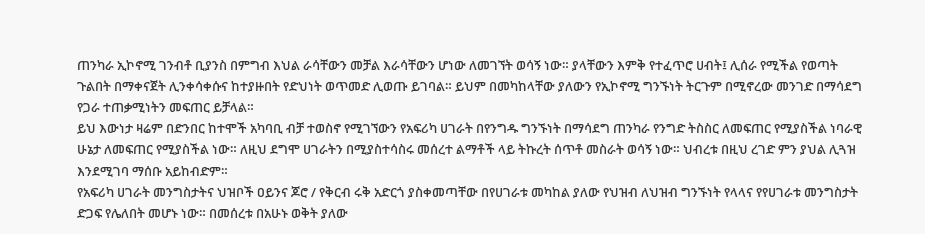ጠንካራ ኢኮኖሚ ገንብቶ ቢያንስ በምግብ እህል ራሳቸውን መቻል እራሳቸውን ሆነው ለመገኘት ወሳኝ ነው። ያላቸውን እምቅ የተፈጥሮ ሀብት፤ ሊሰራ የሚችል የወጣት ጉልበት በማቀናጀት ሊንቀሳቀሱና ከተያዙበት የድህነት ወጥመድ ሊወጡ ይገባል። ይህም በመካከላቸው ያለውን የኢኮኖሚ ግንኙነት ትርጉም በሚኖረው መንገድ በማሳደግ የጋራ ተጠቃሚነትን መፍጠር ይቻላል።
ይህ እውነታ ዛሬም በድንበር ከተሞች አካባቢ ብቻ ተወስኖ የሚገኘውን የአፍሪካ ሀገራት በየንግዱ ግንኙነት በማሳደግ ጠንካራ የንግድ ትስስር ለመፍጠር የሚያስችል ነባራዊ ሁኔታ ለመፍጠር የሚያስችል ነው። ለዚህ ደግሞ ሀገራትን በሚያስተሳስሩ መሰረተ ልማቶች ላይ ትኩረት ሰጥቶ መስራት ወሳኝ ነው። ህብረቱ በዚህ ረገድ ምን ያህል ሊጓዝ እንደሚገባ ማሰቡ አይከብድም።
የአፍሪካ ሀገራት መንግስታትና ህዝቦች ዐይንና ጆሮ / የቅርብ ሩቅ አድርጎ ያስቀመጣቸው በየሀገራቱ መካከል ያለው የህዝብ ለህዝብ ግንኙነት የላላና የየሀገራቱ መንግስታት ድጋፍ የሌለበት መሆኑ ነው። በመሰረቱ በአሁኑ ወቅት ያለው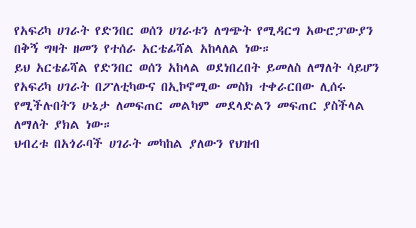የአፍሪካ ሀገራት የድንበር ወሰን ሀገራቱን ለግጭት የሚዳርግ አውሮፓውያን በቅኝ ግዛት ዘመን የተሰራ አርቴፊሻል አከላለል ነው።
ይህ አርቴፊሻል የድንበር ወሰን አከላል ወደነበረበት ይመለስ ለማለት ሳይሆን የአፍሪካ ሀገራት በፖለቲካውና በኢኮኖሚው መስክ ተቀራርበው ሊሰሩ የሚችሉበትን ሁኔታ ለመፍጠር መልካም መደላድልን መፍጠር ያስችላል ለማለት ያክል ነው።
ህብረቱ በአጎራባች ሀገራት መካከል ያለውን የህዝብ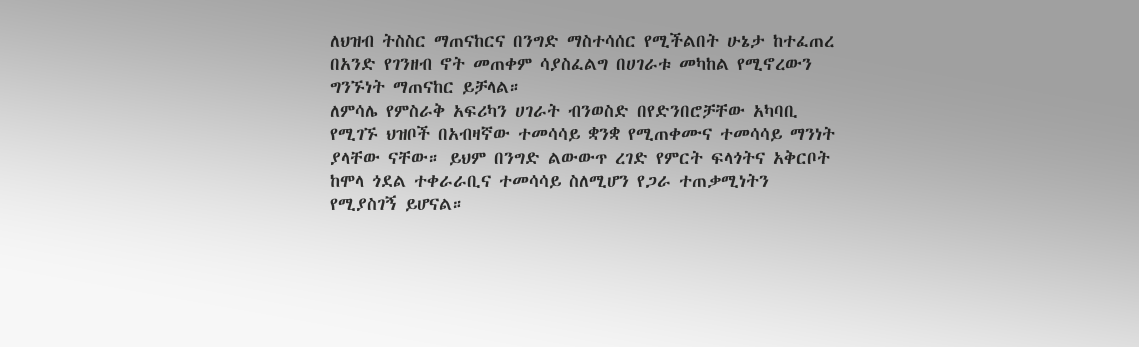ለህዝብ ትስስር ማጠናከርና በንግድ ማስተሳሰር የሚችልበት ሁኔታ ከተፈጠረ በአንድ የገንዘብ ኖት መጠቀም ሳያስፈልግ በሀገራቱ መካከል የሚኖረውን ግንኙነት ማጠናከር ይቻላል።
ለምሳሌ የምስራቅ አፍሪካን ሀገራት ብንወስድ በየድንበሮቻቸው አካባቢ የሚገኙ ህዝቦች በአብዛኛው ተመሳሳይ ቋንቋ የሚጠቀሙና ተመሳሳይ ማንነት ያላቸው ናቸው። ይህም በንግድ ልውውጥ ረገድ የምርት ፍላጎትና አቅርቦት ከሞላ ጎደል ተቀራራቢና ተመሳሳይ ስለሚሆን የጋራ ተጠቃሚነትን የሚያስገኝ ይሆናል።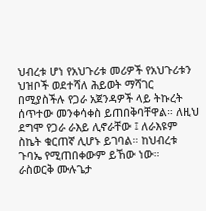ህብረቱ ሆነ የአህጉሪቱ መሪዎች የአህጉሪቱን ህዝቦች ወደተሻለ ሕይወት ማሻገር በሚያስችሉ የጋራ አጀንዳዎች ላይ ትኩረት ሰጥተው መንቀሳቀስ ይጠበቅባቸዋል። ለዚህ ደግሞ የጋራ ራእይ ሊኖራቸው ፤ ለራእዩም ስኬት ቁርጠኛ ሊሆኑ ይገባል። ከህብረቱ ጉባኤ የሚጠበቀውም ይኸው ነው።
ራስወርቅ ሙሉጌታ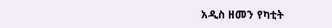አዲስ ዘመን የካቲት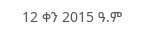12 ቀን 2015 ዓ.ም